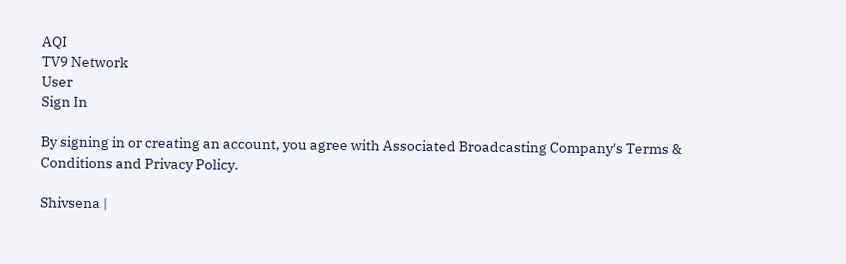AQI
TV9 Network
User
Sign In

By signing in or creating an account, you agree with Associated Broadcasting Company's Terms & Conditions and Privacy Policy.

Shivsena |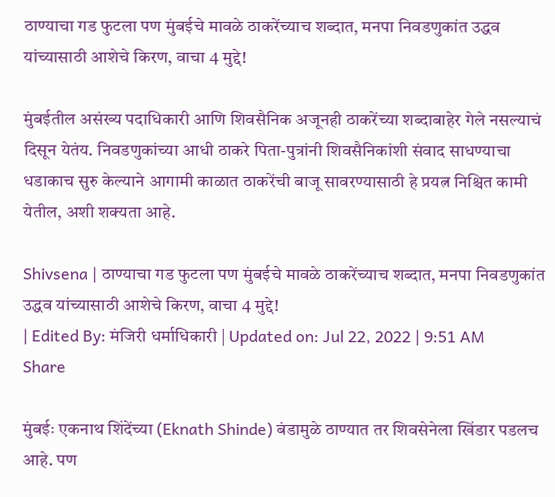ठाण्याचा गड फुटला पण मुंबईचे मावळे ठाकरेंच्याच शब्दात, मनपा निवडणुकांत उद्धव यांच्यासाठी आशेचे किरण, वाचा 4 मुद्दे!

मुंबईतील असंख्य पदाधिकारी आणि शिवसैनिक अजूनही ठाकरेंच्या शब्दाबाहेर गेले नसल्याचं दिसून येतंय. निवडणुकांच्या आधी ठाकरे पिता-पुत्रांनी शिवसैनिकांशी संवाद साधण्याचा धडाकाच सुरु केल्याने आगामी काळात ठाकरेंची बाजू सावरण्यासाठी हे प्रयत्न निश्चित कामी येतील, अशी शक्यता आहे.

Shivsena | ठाण्याचा गड फुटला पण मुंबईचे मावळे ठाकरेंच्याच शब्दात, मनपा निवडणुकांत उद्धव यांच्यासाठी आशेचे किरण, वाचा 4 मुद्दे!
| Edited By: मंजिरी धर्माधिकारी | Updated on: Jul 22, 2022 | 9:51 AM
Share

मुंबईः एकनाथ शिंदेंच्या (Eknath Shinde) बंडामुळे ठाण्यात तर शिवसेनेला खिंडार पडलच आहे. पण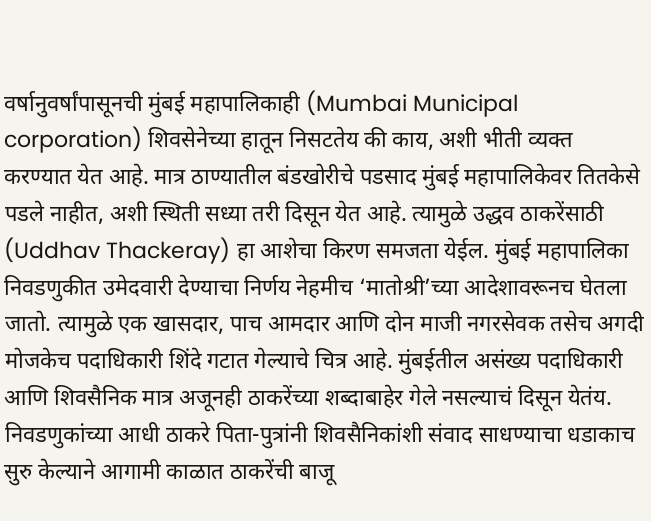वर्षानुवर्षांपासूनची मुंबई महापालिकाही (Mumbai Municipal corporation) शिवसेनेच्या हातून निसटतेय की काय, अशी भीती व्यक्त करण्यात येत आहे. मात्र ठाण्यातील बंडखोरीचे पडसाद मुंबई महापालिकेवर तितकेसे पडले नाहीत, अशी स्थिती सध्या तरी दिसून येत आहे. त्यामुळे उद्धव ठाकरेंसाठी (Uddhav Thackeray) हा आशेचा किरण समजता येईल. मुंबई महापालिका निवडणुकीत उमेदवारी देण्याचा निर्णय नेहमीच ‘मातोश्री’च्या आदेशावरूनच घेतला जातो. त्यामुळे एक खासदार, पाच आमदार आणि दोन माजी नगरसेवक तसेच अगदी मोजकेच पदाधिकारी शिंदे गटात गेल्याचे चित्र आहे. मुंबईतील असंख्य पदाधिकारी आणि शिवसैनिक मात्र अजूनही ठाकरेंच्या शब्दाबाहेर गेले नसल्याचं दिसून येतंय. निवडणुकांच्या आधी ठाकरे पिता-पुत्रांनी शिवसैनिकांशी संवाद साधण्याचा धडाकाच सुरु केल्याने आगामी काळात ठाकरेंची बाजू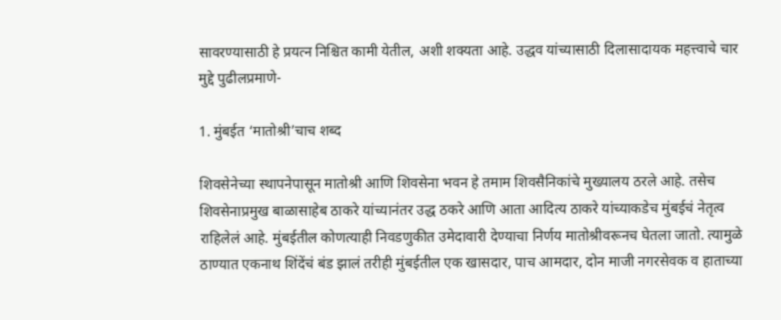सावरण्यासाठी हे प्रयत्न निश्चित कामी येतील, अशी शक्यता आहे. उद्धव यांच्यासाठी दिलासादायक महत्त्वाचे चार मुद्दे पुढीलप्रमाणे-

1. मुंबईत ‘मातोश्री’चाच शब्द

शिवसेनेच्या स्थापनेपासून मातोश्री आणि शिवसेना भवन हे तमाम शिवसैनिकांचे मुख्यालय ठरले आहे. तसेच शिवसेनाप्रमुख बाळासाहेब ठाकरे यांच्यानंतर उद्ध ठकरे आणि आता आदित्य ठाकरे यांच्याकडेच मुंबईचं नेतृत्व राहिलेलं आहे. मुंबईतील कोणत्याही निवडणुकीत उमेदावारी देण्याचा निर्णय मातोश्रीवरूनच घेतला जातो. त्यामुळे ठाण्यात एकनाथ शिंदेंचं बंड झालं तरीही मुंबईतील एक खासदार, पाच आमदार, दोन माजी नगरसेवक व हाताच्या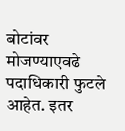बोटांवर मोजण्याएवढे पदाधिकारी फुटले आहेत. इतर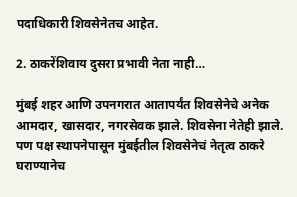पदाधिकारी शिवसेनेतच आहेत.

2. ठाकरेंशिवाय दुसरा प्रभावी नेता नाही…

मुंबई शहर आणि उपनगरात आतापर्यंत शिवसेनेचे अनेक आमदार, खासदार, नगरसेवक झाले. शिवसेना नेतेही झाले. पण पक्ष स्थापनेपासून मुंबईतील शिवसेनेचं नेतृत्व ठाकरे घराण्यानेच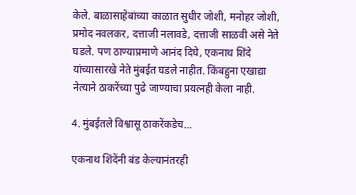केले. बाळासाहेबांच्या काळात सुधीर जोशी, मनोहर जोशी, प्रमोद नवलकर, दत्ताजी नलावडे, दत्ताजी साळवी असे नेते घडले. पण ठाण्याप्रमाणे आनंद दिघे, एकनाथ शिंदे यांच्यासारखे नेते मुंबईत घडले नाहीत. किंबहुना एखाद्या नेत्याने ठाकरेंच्या पुढे जाण्याचा प्रयत्नही केला नाही.

4. मुंबईतले विश्वासू ठाकरेंकडेच…

एकनाथ शिंदेंनी बंड केल्यानंतरही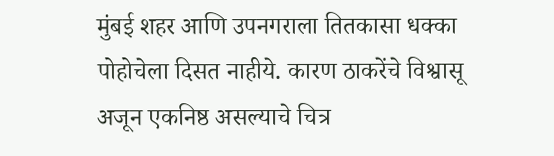मुंबई शहर आणि उपनगराला तितकासा धक्का पोहोचेला दिसत नाहीये. कारण ठाकरेंचे विश्वासू अजून एकनिष्ठ असल्याचे चित्र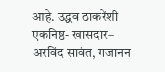आहे. उद्धव ठाकरेंशी एकनिष्ठ- खासदार– अरविंद सावंत, गजानन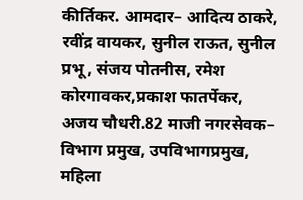कीर्तिकर. आमदार– आदित्य ठाकरे, रवींद्र वायकर, सुनील राऊत, सुनील प्रभू, संजय पोतनीस, रमेश कोरगावकर,प्रकाश फातर्पेकर, अजय चौधरी.82 माजी नगरसेवक– विभाग प्रमुख, उपविभागप्रमुख, महिला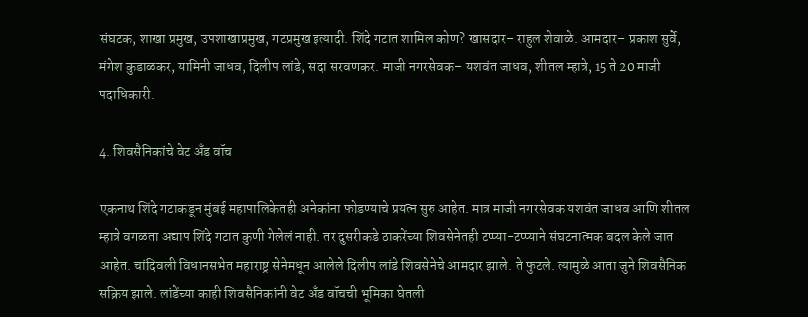संघटक, शाखा प्रमुख, उपशाखाप्रमुख, गटप्रमुख इत्यादी. शिंदे गटात शामिल कोण? खासदार– राहुल शेवाळे. आमदार– प्रकाश सुर्वे, मंगेश कुडाळकर, यामिनी जाधव, दिलीप लांडे, सदा सरवणकर. माजी नगरसेवक– यशवंत जाधव, शीतल म्हात्रे, 15 ते 20 माजी पदाधिकारी.

4. शिवसैनिकांचे वेट अँड वॉच

एकनाथ शिंदे गटाकडून मुंबई महापालिकेतही अनेकांना फोडण्याचे प्रयत्न सुरु आहेत. मात्र माजी नगरसेवक यशवंत जाधव आणि शीतल म्हात्रे वगळता अद्याप शिंदे गटात कुणी गेलेलं नाही. तर दुसरीकडे ठाकरेंच्या शिवसेनेतही टप्प्या-टप्प्याने संघटनात्मक बदल केले जात आहेत. चांदिवली विधानसभेत महाराष्ट्र सेनेमधून आलेले दिलीप लांडे शिवसेनेचे आमदार झाले. ते फुटले. त्यामुळे आता जुने शिवसैनिक सक्रिय झाले. लांडेंच्या काही शिवसैनिकांनी वेट अँड वॉचची भूमिका घेतली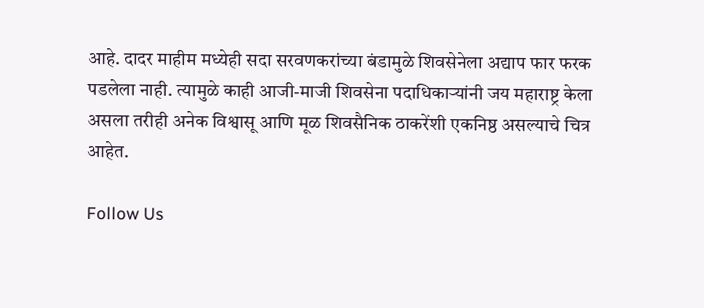आहे. दादर माहीम मध्येही सदा सरवणकरांच्या बंडामुळे शिवसेनेला अद्याप फार फरक पडलेला नाही. त्यामुळे काही आजी-माजी शिवसेना पदाधिकाऱ्यांनी जय महाराष्ट्र केला असला तरीही अनेक विश्वासू आणि मूळ शिवसैनिक ठाकरेंशी एकनिष्ठ असल्याचे चित्र आहेत.

Follow Us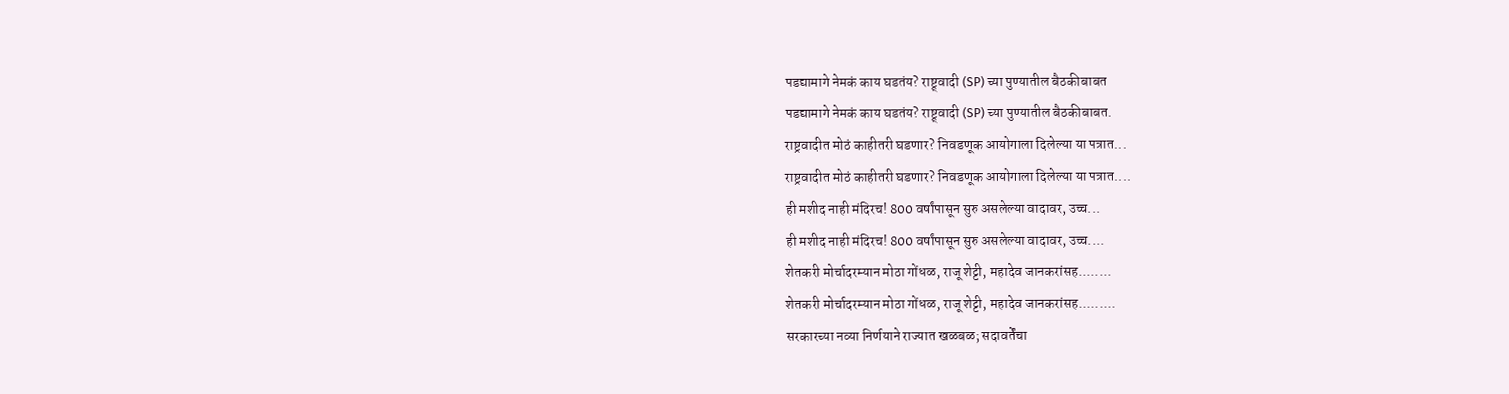पडद्यामागे नेमकं काय घडतंय? राष्ट्र्वादी (SP) च्या पुण्यातील बैठकीबाबत
पडद्यामागे नेमकं काय घडतंय? राष्ट्र्वादी (SP) च्या पुण्यातील बैठकीबाबत.
राष्ट्रवादीत मोठं काहीतरी घडणार? निवडणूक आयोगाला दिलेल्या या पत्रात...
राष्ट्रवादीत मोठं काहीतरी घडणार? निवडणूक आयोगाला दिलेल्या या पत्रात....
ही मशीद नाही मंदिरच! 800 वर्षांपासून सुरु असलेल्या वादावर, उच्च...
ही मशीद नाही मंदिरच! 800 वर्षांपासून सुरु असलेल्या वादावर, उच्च....
शेतकरी मोर्चादरम्यान मोठा गोंधळ, राजू शेट्टी, महादेव जानकरांसह........
शेतकरी मोर्चादरम्यान मोठा गोंधळ, राजू शेट्टी, महादेव जानकरांसह.........
सरकारच्या नव्या निर्णयाने राज्यात खळबळ; सदावर्तेंचा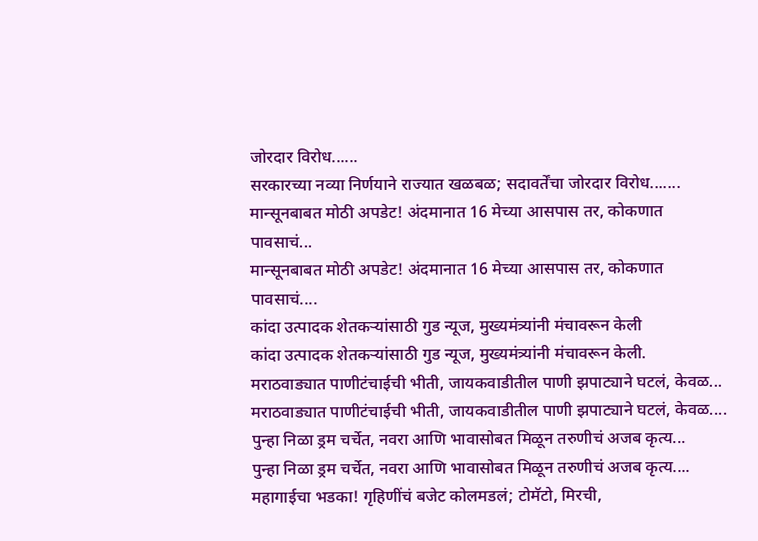जोरदार विरोध......
सरकारच्या नव्या निर्णयाने राज्यात खळबळ; सदावर्तेंचा जोरदार विरोध.......
मान्सूनबाबत मोठी अपडेट! अंदमानात 16 मेच्या आसपास तर, कोकणात पावसाचं...
मान्सूनबाबत मोठी अपडेट! अंदमानात 16 मेच्या आसपास तर, कोकणात पावसाचं....
कांदा उत्पादक शेतकऱ्यांसाठी गुड न्यूज, मुख्यमंत्र्यांनी मंचावरून केली
कांदा उत्पादक शेतकऱ्यांसाठी गुड न्यूज, मुख्यमंत्र्यांनी मंचावरून केली.
मराठवाड्यात पाणीटंचाईची भीती, जायकवाडीतील पाणी झपाट्याने घटलं, केवळ...
मराठवाड्यात पाणीटंचाईची भीती, जायकवाडीतील पाणी झपाट्याने घटलं, केवळ....
पुन्हा निळा ड्रम चर्चेत, नवरा आणि भावासोबत मिळून तरुणीचं अजब कृत्य...
पुन्हा निळा ड्रम चर्चेत, नवरा आणि भावासोबत मिळून तरुणीचं अजब कृत्य....
महागाईचा भडका! गृहिणींचं बजेट कोलमडलं; टोमॅटो, मिरची,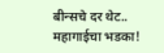बीन्सचे दर थेट..
महागाईचा भडका!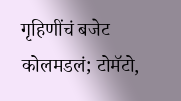गृहिणींचं बजेट कोलमडलं; टोमॅटो,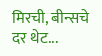मिरची, बीन्सचे दर थेट...